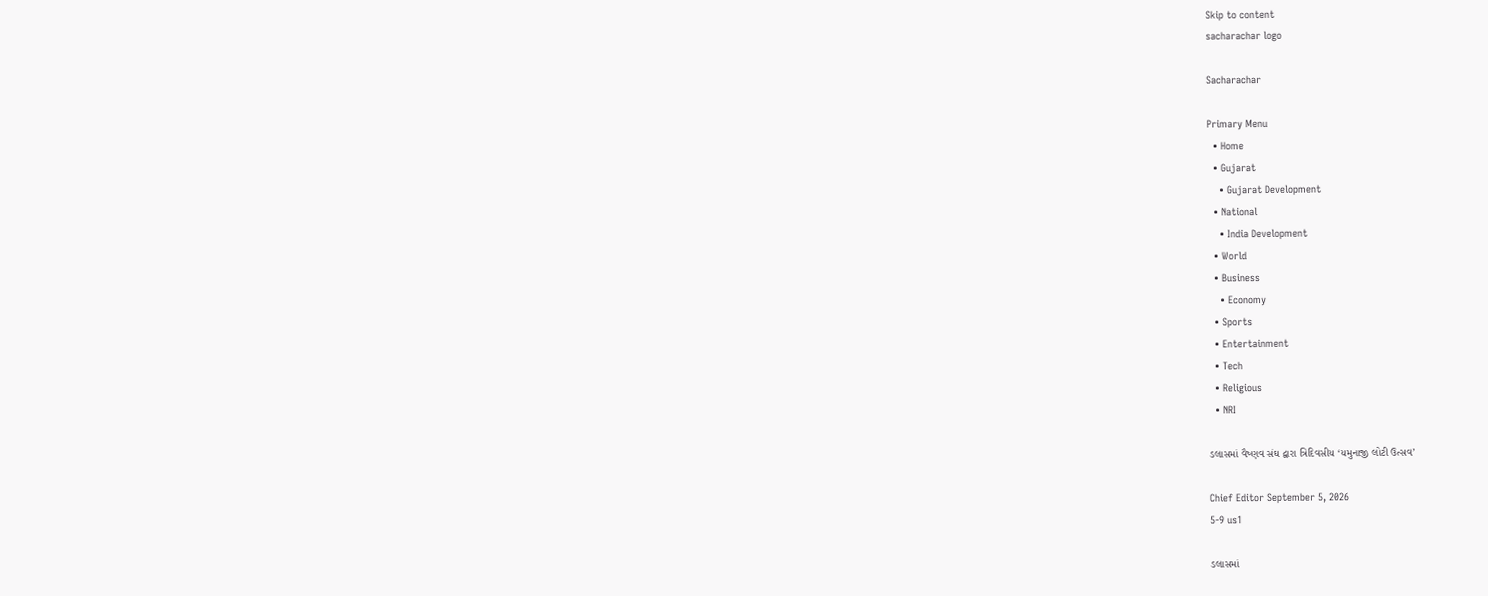Skip to content
sacharachar logo

Sacharachar

Primary Menu
  • Home
  • Gujarat
    • Gujarat Development
  • National
    • India Development
  • World
  • Business
    • Economy
  • Sports
  • Entertainment
  • Tech
  • Religious
  • NRI

ડલાસમાં વૈષ્ણવ સંઘ દ્વારા ત્રિદિવસીય ‘યમુનાજી લોટી ઉત્સવ’

Chief Editor September 5, 2026
5-9 us1

ડલાસમાં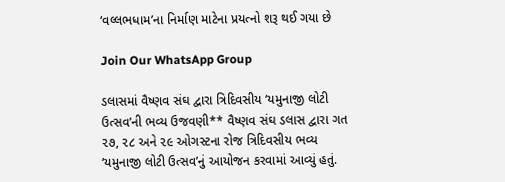‘વલ્લભધામ’ના નિર્માણ માટેના પ્રયત્નો શરૂ થઈ ગયા છે

Join Our WhatsApp Group

ડલાસમાં વૈષ્ણવ સંઘ દ્વારા ત્રિદિવસીય ‘યમુનાજી લોટી ઉત્સવ’ની ભવ્ય ઉજવણી** વૈષ્ણવ સંઘ ડલાસ દ્વારા ગત ૨૭, ૨૮ અને ૨૯ ઓગસ્ટના રોજ ત્રિદિવસીય ભવ્ય ‘યમુનાજી લોટી ઉત્સવ’નું આયોજન કરવામાં આવ્યું હતું.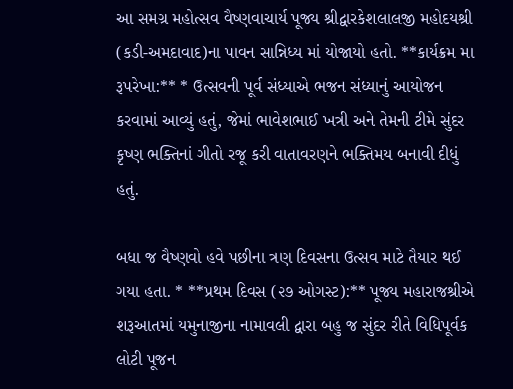આ સમગ્ર મહોત્સવ વૈષ્ણવાચાર્ય પૂજ્ય શ્રીદ્વારકેશલાલજી મહોદયશ્રી (કડી-અમદાવાદ)ના પાવન સાન્નિધ્ય માં યોજાયો હતો. **કાર્યક્રમ મા રૂપરેખા:** * ઉત્સવની પૂર્વ સંધ્યાએ ભજન સંધ્યાનું આયોજન કરવામાં આવ્યું હતું, જેમાં ભાવેશભાઈ ખત્રી અને તેમની ટીમે સુંદર કૃષ્ણ ભક્તિનાં ગીતો રજૂ કરી વાતાવરણને ભક્તિમય બનાવી દીધું હતું.

બધા જ વૈષ્ણવો હવે પછીના ત્રણ દિવસના ઉત્સવ માટે તૈયાર થઈ ગયા હતા. * **પ્રથમ દિવસ (૨૭ ઓગસ્ટ):** પૂજ્ય મહારાજશ્રીએ શરૂઆતમાં યમુનાજીના નામાવલી દ્વારા બહુ જ સુંદર રીતે વિધિપૂર્વક લોટી પૂજન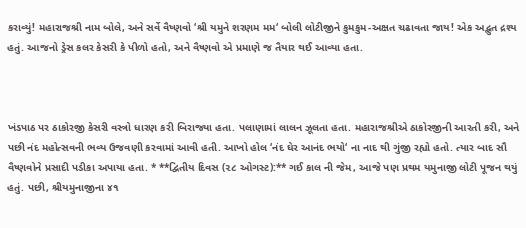કરાવ્યું! મહારાજશ્રી નામ બોલે, અને સર્વે વૈષ્ણવો ‘શ્રી યમુને શરણમ મમ‘ બોલી લોટીજીને કુમકુમ-અક્ષત ચઢાવતા જાય! એક અદ્ભુત દ્રશ્ય હતું. આજનો ડ્રેસ કલર કેસરી કે પીળો હતો, અને વૈષ્ણવો એ પ્રમાણે જ તૈયાર થઈ આવ્યા હતા.



ખંડપાઠ પર ઠાકોરજી કેસરી વસ્ત્રો ધારણ કરી બિરાજ્યા હતા. પલાણામાં લાલન ઝૂલતા હતા. મહારાજશ્રીએ ઠાકોરજીની આરતી કરી, અને પછી નંદ મહોત્સવની ભવ્ય ઉજવણી કરવામાં આવી હતી. આખો હોલ ‘નંદ ઘેર આનંદ ભયો‘ ના નાદ થી ગુંજી રહ્યો હતો. ત્યાર બાદ સૌ વૈષ્ણવોને પ્રસાદી પડીકા અપાયા હતા. * **દ્વિતીય દિવસ (૨૮ ઓગસ્ટ):** ગઈ કાલ ની જેમ, આજે પણ પ્રથમ યમુનાજી લોટી પૂજન થયું હતું. પછી, શ્રીયમુનાજીના ૪૧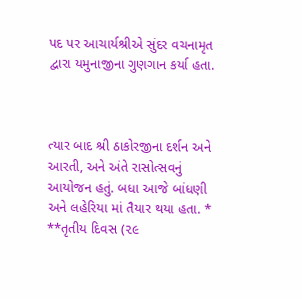પદ પર આચાર્યશ્રીએ સુંદર વચનામૃત દ્વારા યમુનાજીના ગુણગાન કર્યા હતા.



ત્યાર બાદ શ્રી ઠાકોરજીના દર્શન અને આરતી, અને અંતે રાસોત્સવનું આયોજન હતું. બધા આજે બાંધણી અને લહેરિયા માં તૈયાર થયા હતા. * **તૃતીય દિવસ (૨૯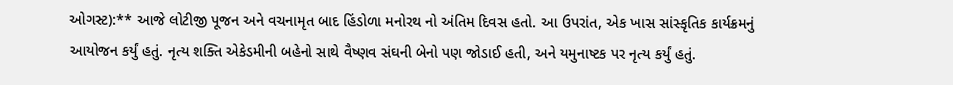ઓગસ્ટ):** આજે લોટીજી પૂજન અને વચનામૃત બાદ હિંડોળા મનોરથ નો અંતિમ દિવસ હતો. આ ઉપરાંત, એક ખાસ સાંસ્કૃતિક કાર્યક્રમનું આયોજન કર્યું હતું. નૃત્ય શક્તિ એકેડમીની બહેનો સાથે વૈષ્ણવ સંઘની બેનો પણ જોડાઈ હતી, અને યમુનાષ્ટક પર નૃત્ય કર્યું હતું.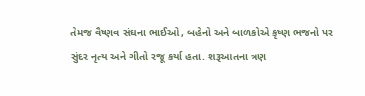તેમજ વૈષ્ણવ સંઘના ભાઈઓ, બહેનો અને બાળકોએ કૃષ્ણ ભજનો પર સુંદર નૃત્ય અને ગીતો રજૂ કર્યા હતા. શરૂઆતના ત્રણ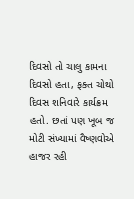દિવસો તો ચાલુ કામના દિવસો હતા, ફક્ત ચોથો દિવસ શનિવારે કાર્યક્રમ હતો. છતાં પણ ખૂબ જ મોટી સંખ્યામાં વૈષ્ણવોએ હાજર રહી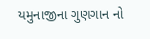યમુનાજીના ગુણગાન નો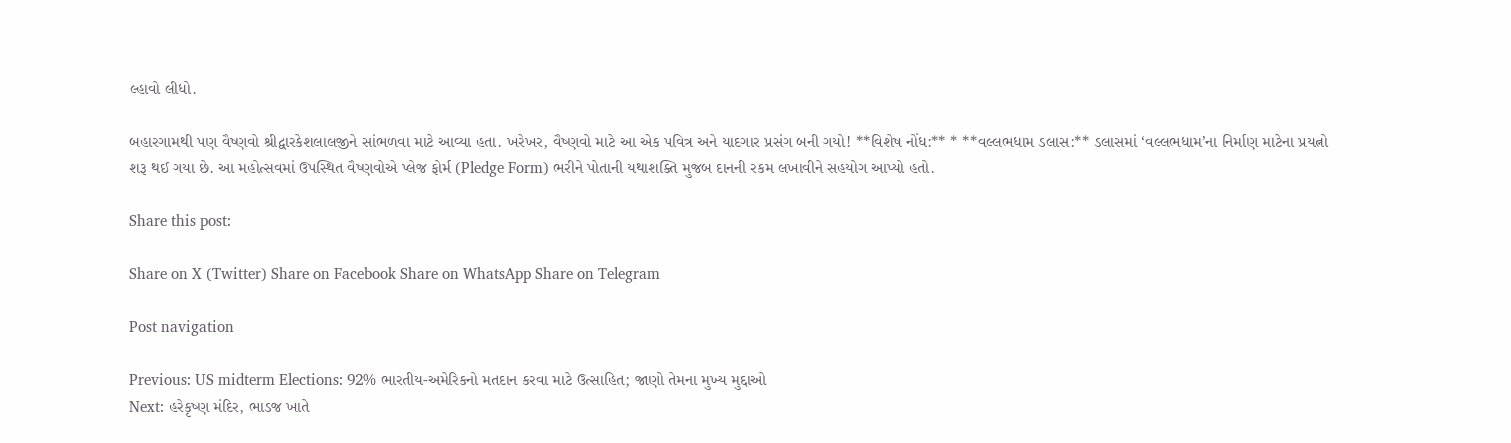લ્હાવો લીધો.

બહારગામથી પણ વૈષ્ણવો શ્રીદ્વારકેશલાલજીને સાંભળવા માટે આવ્યા હતા. ખરેખર, વૈષ્ણવો માટે આ એક પવિત્ર અને યાદગાર પ્રસંગ બની ગયો! **વિશેષ નોંધ:** * **વલ્લભધામ ડલાસ:** ડલાસમાં ‘વલ્લભધામ’ના નિર્માણ માટેના પ્રયત્નો શરૂ થઈ ગયા છે. આ મહોત્સવમાં ઉપસ્થિત વૈષ્ણવોએ પ્લેજ ફોર્મ (Pledge Form) ભરીને પોતાની યથાશક્તિ મુજબ દાનની રકમ લખાવીને સહયોગ આપ્યો હતો.

Share this post:

Share on X (Twitter) Share on Facebook Share on WhatsApp Share on Telegram

Post navigation

Previous: US midterm Elections: 92% ભારતીય-અમેરિકનો મતદાન કરવા માટે ઉત્સાહિત; જાણો તેમના મુખ્ય મુદ્દાઓ
Next: હરેકૃષ્ણ મંદિર, ભાડજ ખાતે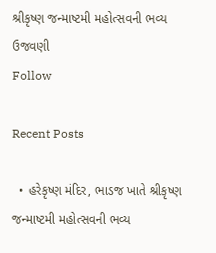શ્રીકૃષ્ણ જન્માષ્ટમી મહોત્સવની ભવ્ય ઉજવણી
Follow

Recent Posts

  • હરેકૃષ્ણ મંદિર, ભાડજ ખાતે શ્રીકૃષ્ણ જન્માષ્ટમી મહોત્સવની ભવ્ય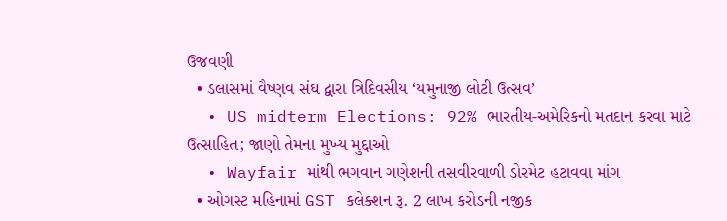ઉજવણી
  • ડલાસમાં વૈષ્ણવ સંઘ દ્વારા ત્રિદિવસીય ‘યમુનાજી લોટી ઉત્સવ’
  • US midterm Elections: 92% ભારતીય-અમેરિકનો મતદાન કરવા માટે ઉત્સાહિત; જાણો તેમના મુખ્ય મુદ્દાઓ
  • Wayfair માંથી ભગવાન ગણેશની તસવીરવાળી ડોરમેટ હટાવવા માંગ
  • ઓગસ્ટ મહિનામાં GST કલેક્શન રૂ. 2 લાખ કરોડની નજીક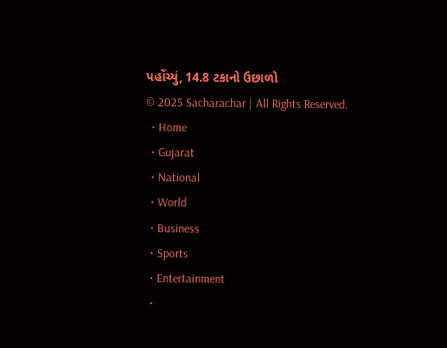પહોંચ્યું, 14.8 ટકાનો ઉછાળો
© 2025 Sacharachar | All Rights Reserved.
  • Home
  • Gujarat
  • National
  • World
  • Business
  • Sports
  • Entertainment
  •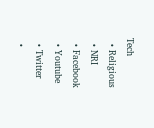Tech
  • Religious
  • NRI
  • Facebook
  • Youtube
  • Twitter
  •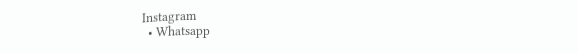Instagram
  • Whatsapp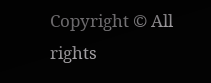Copyright © All rights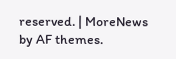reserved. | MoreNews by AF themes.